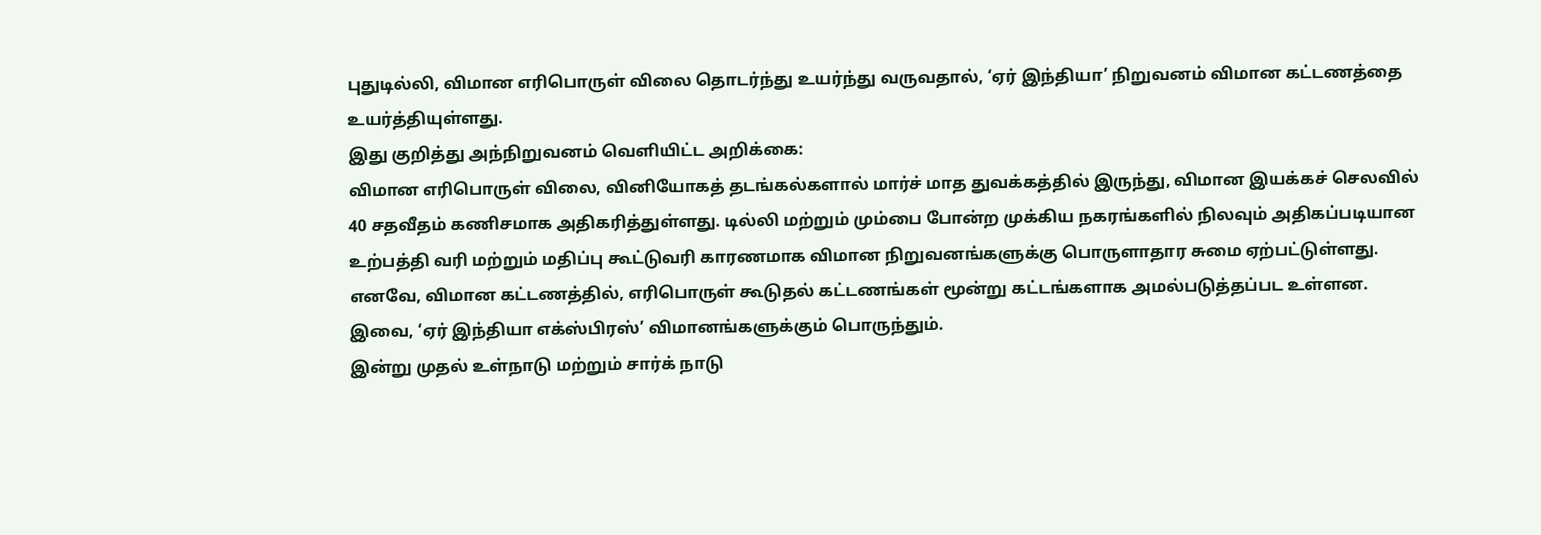புதுடில்லி, விமான எரிபொருள் விலை தொடர்ந்து உயர்ந்து வருவதால், ‘ஏர் இந்தியா’ நிறுவனம் விமான கட்டணத்தை உயர்த்தியுள்ளது.
இது குறித்து அந்நிறுவனம் வெளியிட்ட அறிக்கை:
விமான எரிபொருள் விலை, வினியோகத் தடங்கல்களால் மார்ச் மாத துவக்கத்தில் இருந்து, விமான இயக்கச் செலவில் 40 சதவீதம் கணிசமாக அதிகரித்துள்ளது. டில்லி மற்றும் மும்பை போன்ற முக்கிய நகரங்களில் நிலவும் அதிகப்படியான உற்பத்தி வரி மற்றும் மதிப்பு கூட்டுவரி காரணமாக விமான நிறுவனங்களுக்கு பொருளாதார சுமை ஏற்பட்டுள்ளது.
எனவே, விமான கட்டணத்தில், எரிபொருள் கூடுதல் கட்டணங்கள் மூன்று கட்டங்களாக அமல்படுத்தப்பட உள்ளன. இவை, ‘ஏர் இந்தியா எக்ஸ்பிரஸ்’ விமானங்களுக்கும் பொருந்தும்.
இன்று முதல் உள்நாடு மற்றும் சார்க் நாடு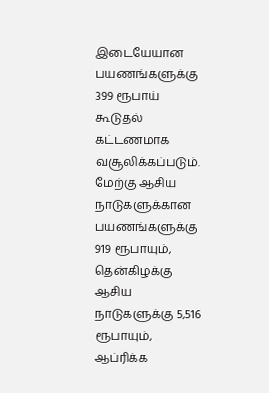இடையேயான பயணங்களுக்கு 399 ரூபாய் கூடுதல் கட்டணமாக வசூலிக்கப்படும். மேற்கு ஆசிய நாடுகளுக்கான பயணங்களுக்கு 919 ரூபாயும், தென்கிழக்கு ஆசிய நாடுகளுக்கு 5,516 ரூபாயும், ஆப்ரிக்க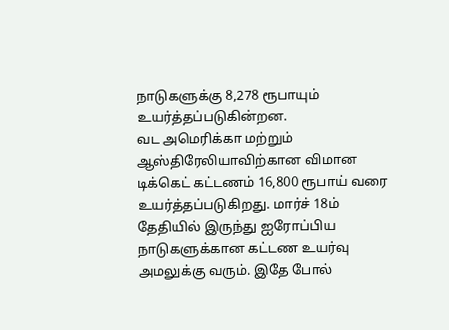நாடுகளுக்கு 8,278 ரூபாயும் உயர்த்தப்படுகின்றன.
வட அமெரிக்கா மற்றும் ஆஸ்திரேலியாவிற்கான விமான டிக்கெட் கட்டணம் 16,800 ரூபாய் வரை உயர்த்தப்படுகிறது. மார்ச் 18ம் தேதியில் இருந்து ஐரோப்பிய நாடுகளுக்கான கட்டண உயர்வு அமலுக்கு வரும். இதே போல்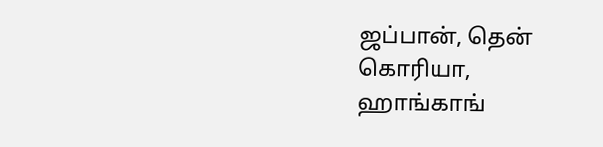ஜப்பான், தென் கொரியா, ஹாங்காங்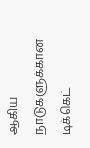ஆகிய நாடுகளுக்கான டிக்கெட்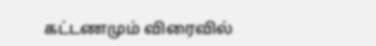கட்டணமும் விரைவில்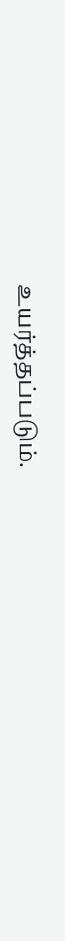உயர்த்தப்படும்.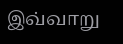இவ்வாறு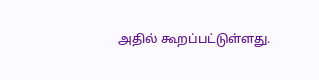அதில் கூறப்பட்டுள்ளது.